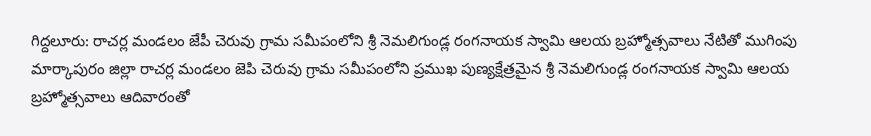గిద్దలూరు: రాచర్ల మండలం జేపీ చెరువు గ్రామ సమీపంలోని శ్రీ నెమలిగుండ్ల రంగనాయక స్వామి ఆలయ బ్రహ్మోత్సవాలు నేటితో ముగింపు
మార్కాపురం జిల్లా రాచర్ల మండలం జెపి చెరువు గ్రామ సమీపంలోని ప్రముఖ పుణ్యక్షేత్రమైన శ్రీ నెమలిగుండ్ల రంగనాయక స్వామి ఆలయ బ్రహ్మోత్సవాలు ఆదివారంతో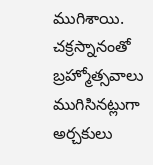ముగిశాయి. చక్రస్నానంతో బ్రహ్మోత్సవాలు ముగిసినట్లుగా అర్చకులు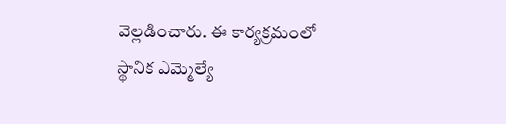వెల్లడించారు. ఈ కార్యక్రమంలో స్థానిక ఎమ్మెల్యే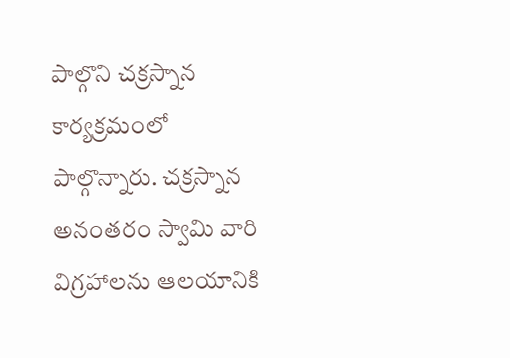పాల్గొని చక్రస్నాన కార్యక్రమంలో పాల్గొన్నారు. చక్రస్నాన అనంతరం స్వామి వారి విగ్రహాలను ఆలయానికి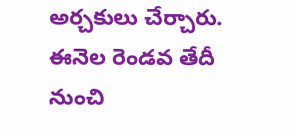అర్చకులు చేర్చారు. ఈనెల రెండవ తేదీ నుంచి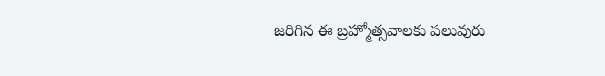జరిగిన ఈ బ్రహ్మోత్సవాలకు పలువురు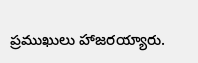ప్రముఖులు హాజరయ్యారు.